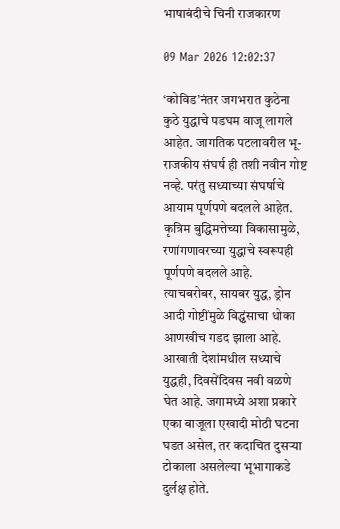भाषाबंदीचे चिनी राजकारण

09 Mar 2026 12:02:37

‘कोविड‌’नंतर जगभरात कुठेना कुठे युद्धाचे पडघम वाजू लागले आहेत. जागतिक पटलावरील भू-राजकीय संघर्ष ही तशी नवीन गोष्ट नव्हे. परंतु सध्याच्या संघर्षाचे आयाम पूर्णपणे बदलले आहेत. कृत्रिम बुद्धिमत्तेच्या विकासामुळे, रणांगणावरच्या युद्धाचे स्वरूपही पूर्णपणे बदलले आहे. त्याचबरोबर, सायबर युद्ध, ड्रोन आदी गोष्टींमुळे विद्ध्वंसाचा धोका आणखीच गडद झाला आहे. आखाती देशांमधील सध्याचे युद्धही, दिवसेंदिवस नवी वळणे घेत आहे. जगामध्ये अशा प्रकारे एका बाजूला एखादी मोठी घटना घडत असेल, तर कदाचित दुसऱ्या टोकाला असलेल्या भूभागाकडे दुर्लक्ष होते.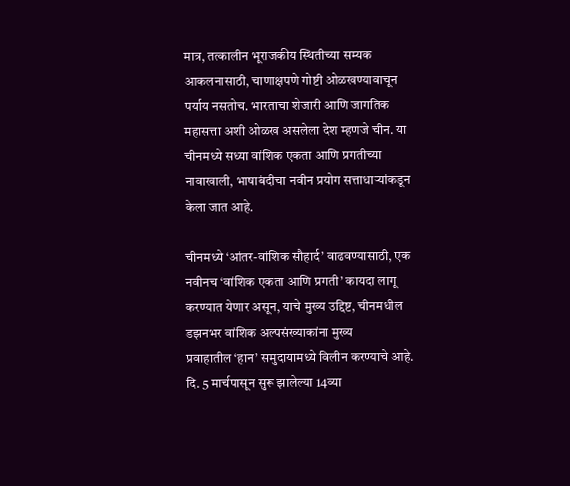मात्र, तत्कालीन भूराजकीय स्थितीच्या सम्यक आकलनासाठी, चाणाक्षपणे गोष्टी ओळखण्यावाचून पर्याय नसतोच. भारताचा शेजारी आणि जागतिक महासत्ता अशी ओळख असलेला देश म्हणजे चीन. या चीनमध्ये सध्या वांशिक एकता आणि प्रगतीच्या नावाखाली, भाषाबंदीचा नवीन प्रयोग सत्ताधाऱ्यांकडून केला जात आहे.

चीनमध्ये ‌‘आंतर-वांशिक सौहार्द‌’ वाढवण्यासाठी, एक नवीनच ‌‘वांशिक एकता आणि प्रगती‌’ कायदा लागू करण्यात येणार असून, याचे मुख्य उद्दिष्ट, चीनमधील डझनभर वांशिक अल्पसंख्याकांना मुख्य प्रवाहातील ‌‘हान‌’ समुदायामध्ये विलीन करण्याचे आहे. दि. 5 मार्चपासून सुरू झालेल्या 14व्या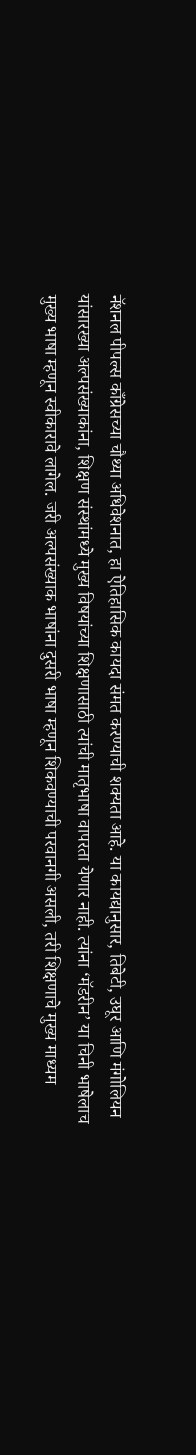नॅशनल पीपल्स काँग्रेसच्या चौथ्या अधिवेशनात, हा ऐतिहासिक कायदा संमत करण्याची शक्यता आहे. या कायद्यानुसार, तिबेटी, उघूर आणि मंगोलियन यांसारख्या अल्पसंख्याकांना, शिक्षण संस्थांमध्ये मुख्य विषयांच्या शिक्षणासाठी त्यांची मातृभाषा वापरता येणार नाही. त्यांना ‌‘मॅडरीन‌’ या चिनी भाषेलाच मुख्य भाषा म्हणून स्वीकारावे लागेल. जरी अल्पसंख्याक भाषांना दुसरी भाषा म्हणून शिकवण्याची परवानगी असली, तरी शिक्षणाचे मुख्य माध्यम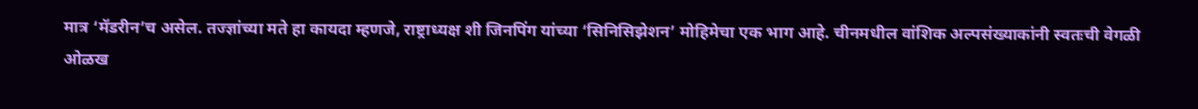मात्र ‌‘मॅडरीन‌’च असेल. तज्ज्ञांच्या मते हा कायदा म्हणजे, राष्ट्राध्यक्ष शी जिनपिंग यांच्या ‌‘सिनिसिझेशन‌’ मोहिमेचा एक भाग आहे. चीनमधील वांशिक अल्पसंख्याकांनी स्वतःची वेगळी ओळख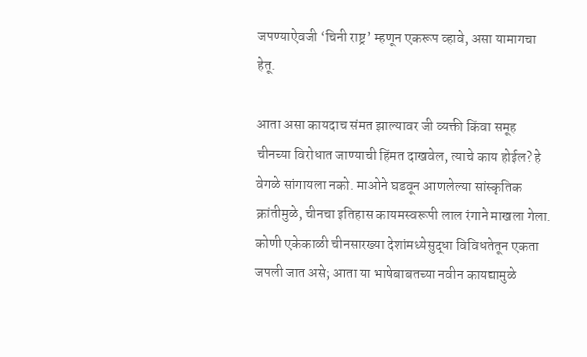जपण्याऐवजी ‌‘चिनी राष्ट्र‌’ म्हणून एकरूप व्हावे, असा यामागचा हेतू.

आता असा कायदाच संमत झाल्यावर जी व्यक्ती किंवा समूह चीनच्या विरोधात जाण्याची हिंमत दाखवेल, त्याचे काय होईल? हे वेगळे सांगायला नको. माओने घडवून आणलेल्या सांस्कृतिक क्रांतीमुळे, चीनचा इतिहास कायमस्वरूपी लाल रंगाने माखला गेला. कोणी एकेकाळी चीनसारख्या देशांमध्येसुद्धा विविधतेतून एकता जपली जात असे; आता या भाषेबाबतच्या नवीन कायद्यामुळे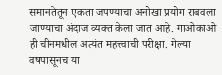समानतेतून एकता जपण्याचा अनोखा प्रयोग राबवला जाण्याचा अंदाज व्यक्त केला जात आहे. गाओकाओ ही चीनमधील अत्यंत महत्त्वाची परीक्षा. गेल्या वषपासूनच या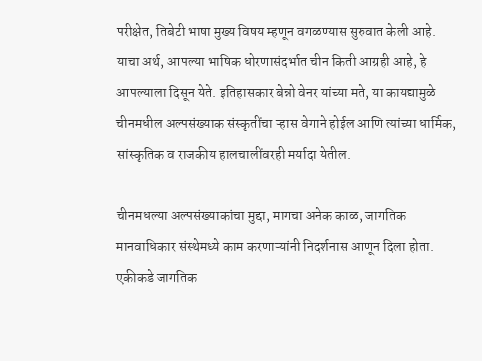परीक्षेत, तिबेटी भाषा मुख्य विषय म्हणून वगळण्यास सुरुवात केली आहे. याचा अर्थ, आपल्या भाषिक धोरणासंदर्भात चीन किती आग्रही आहे, हे आपल्याला दिसून येते. इतिहासकार बेन्नो वेनर यांच्या मते, या कायद्यामुळे चीनमधील अल्पसंख्याक संस्कृतींचा ऱ्हास वेगाने होईल आणि त्यांच्या धार्मिक, सांस्कृतिक व राजकीय हालचालींवरही मर्यादा येतील.

चीनमधल्या अल्पसंख्याकांचा मुद्दा, मागचा अनेक काळ, जागतिक मानवाधिकार संस्थेमध्ये काम करणाऱ्यांनी निदर्शनास आणून दिला होता. एकीकडे जागतिक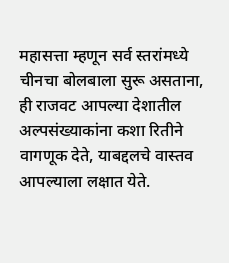महासत्ता म्हणून सर्व स्तरांमध्ये चीनचा बोलबाला सुरू असताना, ही राजवट आपल्या देशातील अल्पसंख्याकांना कशा रितीने वागणूक देते, याबद्दलचे वास्तव आपल्याला लक्षात येते.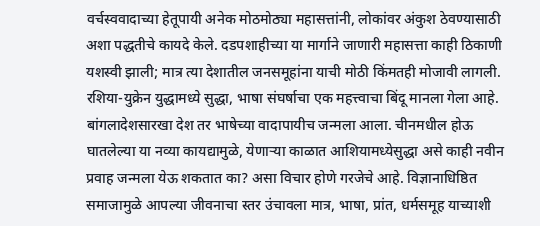वर्चस्ववादाच्या हेतूपायी अनेक मोठमोठ्या महासत्तांनी, लोकांवर अंकुश ठेवण्यासाठी अशा पद्धतीचे कायदे केले. दडपशाहीच्या या मार्गाने जाणारी महासत्ता काही ठिकाणी यशस्वी झाली; मात्र त्या देशातील जनसमूहांना याची मोठी किंमतही मोजावी लागली. रशिया-युक्रेन युद्धामध्ये सुद्धा, भाषा संघर्षाचा एक महत्त्वाचा बिंदू मानला गेला आहे. बांगलादेशसारखा देश तर भाषेच्या वादापायीच जन्मला आला. चीनमधील होऊ घातलेल्या या नव्या कायद्यामुळे, येणाऱ्या काळात आशियामध्येसुद्धा असे काही नवीन प्रवाह जन्मला येऊ शकतात का? असा विचार होणे गरजेचे आहे. विज्ञानाधिष्ठित समाजामुळे आपल्या जीवनाचा स्तर उंचावला मात्र, भाषा, प्रांत, धर्मसमूह याच्याशी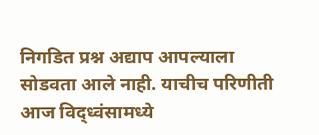निगडित प्रश्न अद्याप आपल्याला सोडवता आले नाही. याचीच परिणीती आज विद्ध्वंसामध्ये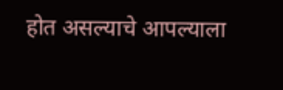होत असल्याचे आपल्याला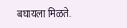बघायला मिळते.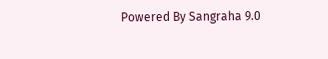Powered By Sangraha 9.0